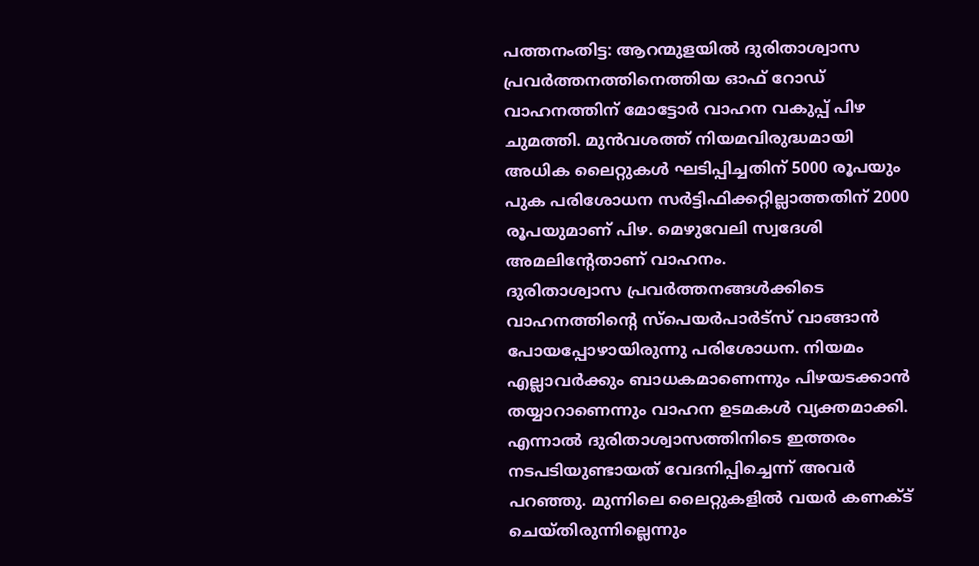പത്തനംതിട്ട: ആറന്മുളയിൽ ദുരിതാശ്വാസ പ്രവർത്തനത്തിനെത്തിയ ഓഫ് റോഡ് വാഹനത്തിന് മോട്ടോർ വാഹന വകുപ്പ് പിഴ ചുമത്തി. മുൻവശത്ത് നിയമവിരുദ്ധമായി അധിക ലൈറ്റുകൾ ഘടിപ്പിച്ചതിന് 5000 രൂപയും പുക പരിശോധന സർട്ടിഫിക്കറ്റില്ലാത്തതിന് 2000 രൂപയുമാണ് പിഴ. മെഴുവേലി സ്വദേശി അമലിന്റേതാണ് വാഹനം.
ദുരിതാശ്വാസ പ്രവർത്തനങ്ങൾക്കിടെ വാഹനത്തിന്റെ സ്പെയർപാർട്സ് വാങ്ങാൻ പോയപ്പോഴായിരുന്നു പരിശോധന. നിയമം എല്ലാവർക്കും ബാധകമാണെന്നും പിഴയടക്കാൻ തയ്യാറാണെന്നും വാഹന ഉടമകൾ വ്യക്തമാക്കി.
എന്നാൽ ദുരിതാശ്വാസത്തിനിടെ ഇത്തരം നടപടിയുണ്ടായത് വേദനിപ്പിച്ചെന്ന് അവർ പറഞ്ഞു. മുന്നിലെ ലൈറ്റുകളിൽ വയർ കണക്ട് ചെയ്തിരുന്നില്ലെന്നും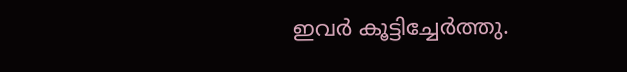ഇവർ കൂട്ടിച്ചേർത്തു.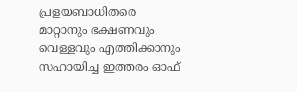പ്രളയബാധിതരെ മാറ്റാനും ഭക്ഷണവും വെള്ളവും എത്തിക്കാനും സഹായിച്ച ഇത്തരം ഓഫ്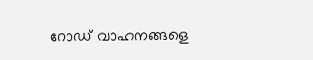റോഡ് വാഹനങ്ങളെ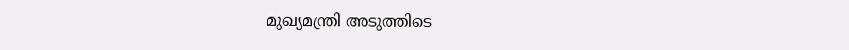മുഖ്യമന്ത്രി അടുത്തിടെ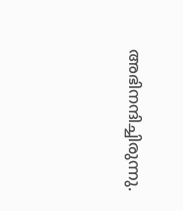അഭിനന്ദിച്ചിരുന്നു.